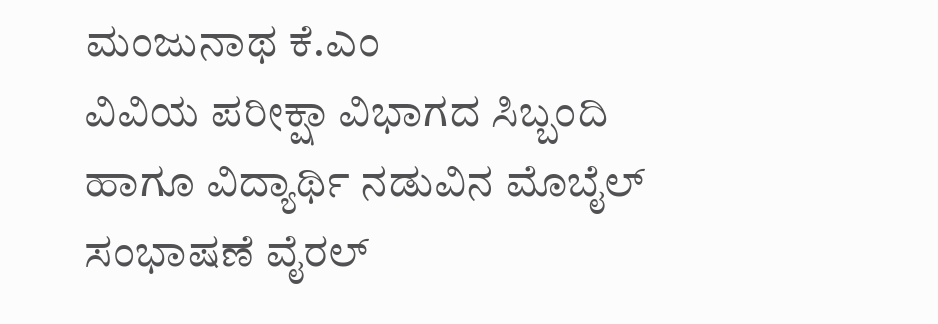ಮಂಜುನಾಥ ಕೆ.ಎಂ
ವಿವಿಯ ಪರೀಕ್ಷಾ ವಿಭಾಗದ ಸಿಬ್ಬಂದಿ ಹಾಗೂ ವಿದ್ಯಾರ್ಥಿ ನಡುವಿನ ಮೊಬೈಲ್ ಸಂಭಾಷಣೆ ವೈರಲ್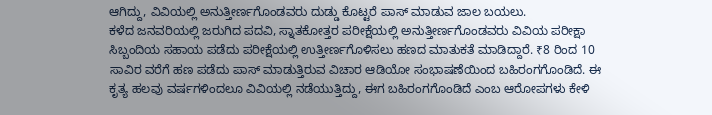ಆಗಿದ್ದು, ವಿವಿಯಲ್ಲಿ ಅನುತ್ತೀರ್ಣಗೊಂಡವರು ದುಡ್ಡು ಕೊಟ್ಟರೆ ಪಾಸ್ ಮಾಡುವ ಜಾಲ ಬಯಲು.
ಕಳೆದ ಜನವರಿಯಲ್ಲಿ ಜರುಗಿದ ಪದವಿ, ಸ್ನಾತಕೋತ್ತರ ಪರೀಕ್ಷೆಯಲ್ಲಿ ಅನುತ್ತೀರ್ಣಗೊಂಡವರು ವಿವಿಯ ಪರೀಕ್ಷಾ ಸಿಬ್ಬಂದಿಯ ಸಹಾಯ ಪಡೆದು ಪರೀಕ್ಷೆಯಲ್ಲಿ ಉತ್ತೀರ್ಣಗೊಳಿಸಲು ಹಣದ ಮಾತುಕತೆ ಮಾಡಿದ್ದಾರೆ. ₹8 ರಿಂದ 10 ಸಾವಿರ ವರೆಗೆ ಹಣ ಪಡೆದು ಪಾಸ್ ಮಾಡುತ್ತಿರುವ ವಿಚಾರ ಆಡಿಯೋ ಸಂಭಾಷಣೆಯಿಂದ ಬಹಿರಂಗಗೊಂಡಿದೆ. ಈ ಕೃತ್ಯ ಹಲವು ವರ್ಷಗಳಿಂದಲೂ ವಿವಿಯಲ್ಲಿ ನಡೆಯುತ್ತಿದ್ದು, ಈಗ ಬಹಿರಂಗಗೊಂಡಿದೆ ಎಂಬ ಆರೋಪಗಳು ಕೇಳಿ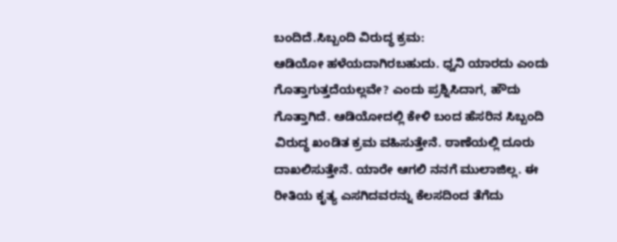ಬಂದಿದೆ.ಸಿಬ್ಬಂದಿ ವಿರುದ್ಧ ಕ್ರಮ:
ಆಡಿಯೋ ಹಳೆಯದಾಗಿರಬಹುದು. ಧ್ವನಿ ಯಾರದು ಎಂದು ಗೊತ್ತಾಗುತ್ತದೆಯಲ್ಲವೇ? ಎಂದು ಪ್ರಶ್ನಿಸಿದಾಗ, ಹೌದು ಗೊತ್ತಾಗಿದೆ. ಆಡಿಯೋದಲ್ಲಿ ಕೇಳಿ ಬಂದ ಹೆಸರಿನ ಸಿಬ್ಬಂದಿ ವಿರುದ್ಧ ಖಂಡಿತ ಕ್ರಮ ವಹಿಸುತ್ತೇನೆ. ಠಾಣೆಯಲ್ಲಿ ದೂರು ದಾಖಲಿಸುತ್ತೇನೆ. ಯಾರೇ ಆಗಲಿ ನನಗೆ ಮುಲಾಜಿಲ್ಲ. ಈ ರೀತಿಯ ಕೃತ್ಯ ಎಸಗಿದವರನ್ನು ಕೆಲಸದಿಂದ ತೆಗೆದು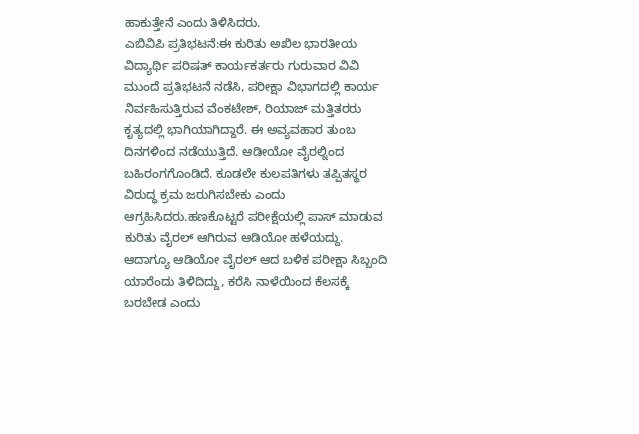ಹಾಕುತ್ತೇನೆ ಎಂದು ತಿಳಿಸಿದರು.
ಎಬಿವಿಪಿ ಪ್ರತಿಭಟನೆ:ಈ ಕುರಿತು ಅಖಿಲ ಭಾರತೀಯ ವಿದ್ಯಾರ್ಥಿ ಪರಿಷತ್ ಕಾರ್ಯಕರ್ತರು ಗುರುವಾರ ವಿವಿ ಮುಂದೆ ಪ್ರತಿಭಟನೆ ನಡೆಸಿ, ಪರೀಕ್ಷಾ ವಿಭಾಗದಲ್ಲಿ ಕಾರ್ಯ ನಿರ್ವಹಿಸುತ್ತಿರುವ ವೆಂಕಟೇಶ್, ರಿಯಾಜ್ ಮತ್ತಿತರರು ಕೃತ್ಯದಲ್ಲಿ ಭಾಗಿಯಾಗಿದ್ದಾರೆ. ಈ ಅವ್ಯವಹಾರ ತುಂಬ ದಿನಗಳಿಂದ ನಡೆಯುತ್ತಿದೆ. ಆಡೀಯೋ ವೈರಲ್ನಿಂದ ಬಹಿರಂಗಗೊಂಡಿದೆ. ಕೂಡಲೇ ಕುಲಪತಿಗಳು ತಪ್ಪಿತಸ್ಥರ ವಿರುದ್ಧ ಕ್ರಮ ಜರುಗಿಸಬೇಕು ಎಂದು ಆಗ್ರಹಿಸಿದರು.ಹಣಕೊಟ್ಟರೆ ಪರೀಕ್ಷೆಯಲ್ಲಿ ಪಾಸ್ ಮಾಡುವ ಕುರಿತು ವೈರಲ್ ಆಗಿರುವ ಆಡಿಯೋ ಹಳೆಯದ್ದು. ಆದಾಗ್ಯೂ ಆಡಿಯೋ ವೈರಲ್ ಆದ ಬಳಿಕ ಪರೀಕ್ಷಾ ಸಿಬ್ಬಂದಿ ಯಾರೆಂದು ತಿಳಿದಿದ್ದು, ಕರೆಸಿ ನಾಳೆಯಿಂದ ಕೆಲಸಕ್ಕೆ ಬರಬೇಡ ಎಂದು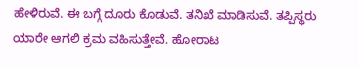ಹೇಳಿರುವೆ. ಈ ಬಗ್ಗೆ ದೂರು ಕೊಡುವೆ. ತನಿಖೆ ಮಾಡಿಸುವೆ. ತಪ್ಪಿಸ್ಥರು ಯಾರೇ ಆಗಲಿ ಕ್ರಮ ವಹಿಸುತ್ತೇವೆ. ಹೋರಾಟ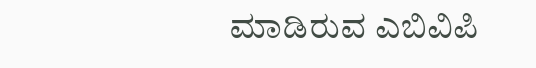ಮಾಡಿರುವ ಎಬಿವಿಪಿ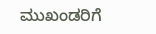ಮುಖಂಡರಿಗೆ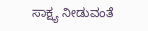ಸಾಕ್ಷ್ಯ ನೀಡುವಂತೆ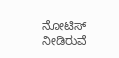ನೋಟಿಸ್ ನೀಡಿರುವೆ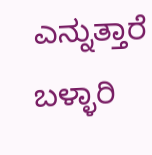ಎನ್ನುತ್ತಾರೆ ಬಳ್ಳಾರಿ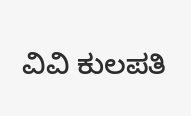ವಿವಿ ಕುಲಪತಿ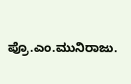ಪ್ರೊ.ಎಂ.ಮುನಿರಾಜು.